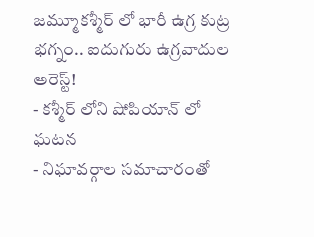జమ్మూకశ్మీర్ లో భారీ ఉగ్ర కుట్ర భగ్నం.. ఐదుగురు ఉగ్రవాదుల అరెస్ట్!
- కశ్మీర్ లోని షోపియాన్ లో ఘటన
- నిఘావర్గాల సమాచారంతో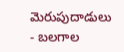మెరుపుదాడులు
- బలగాల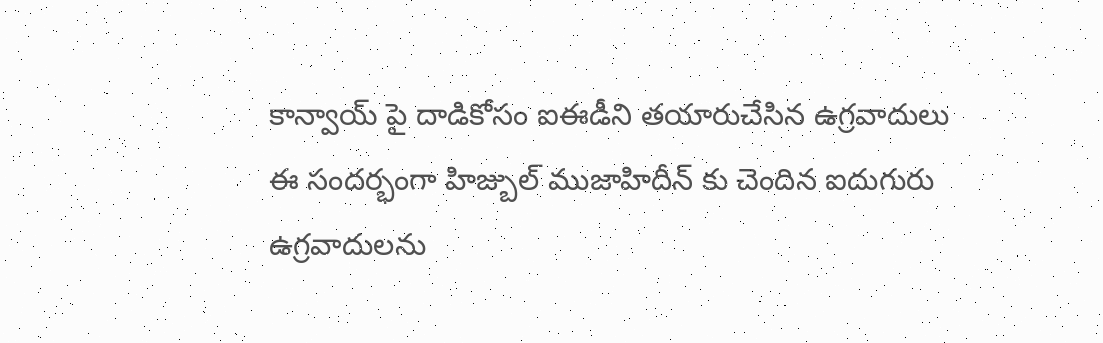కాన్వాయ్ పై దాడికోసం ఐఈడీని తయారుచేసిన ఉగ్రవాదులు
ఈ సందర్భంగా హిజ్బుల్ ముజాహిదీన్ కు చెందిన ఐదుగురు ఉగ్రవాదులను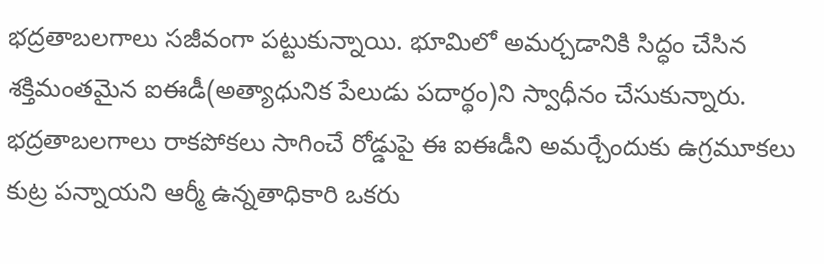భద్రతాబలగాలు సజీవంగా పట్టుకున్నాయి. భూమిలో అమర్చడానికి సిద్ధం చేసిన శక్తిమంతమైన ఐఈడీ(అత్యాధునిక పేలుడు పదార్థం)ని స్వాధీనం చేసుకున్నారు. భద్రతాబలగాలు రాకపోకలు సాగించే రోడ్డుపై ఈ ఐఈడీని అమర్చేందుకు ఉగ్రమూకలు కుట్ర పన్నాయని ఆర్మీ ఉన్నతాధికారి ఒకరు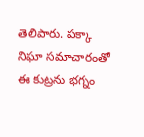తెలిపారు. పక్కా నిఘా సమాచారంతో ఈ కుట్రను భగ్నం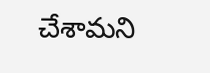చేశామని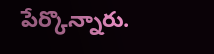పేర్కొన్నారు.